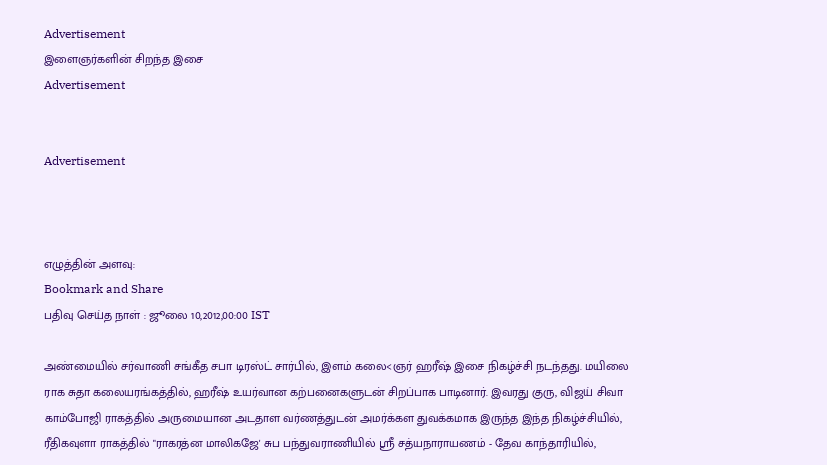Advertisement
இளைஞர்களின் சிறந்த இசை
Advertisement


Advertisement



எழுத்தின் அளவு:
Bookmark and Share
பதிவு செய்த நாள் : ஜூலை 10,2012,00:00 IST

அண்மையில் சர்வாணி சங்கீத சபா டிரஸ்ட் சார்பில், இளம் கலை<ஞர் ஹரீஷ் இசை நிகழ்ச்சி நடந்தது. மயிலை ராக சுதா கலையரங்கத்தில், ஹரீஷ் உயர்வான கற்பனைகளுடன் சிறப்பாக பாடினார். இவரது குரு, விஜய் சிவா காம்போஜி ராகத்தில் அருமையான அடதாள வர்ணத்துடன் அமர்க்கள துவக்கமாக இருந்த இந்த நிகழ்ச்சியில், ரீதிகவுளா ராகத்தில் "ராகரத்ன மாலிகஜே' சுப பந்துவராணியில் ஸ்ரீ சத்யநாராயணம் - தேவ காந்தாரியில்,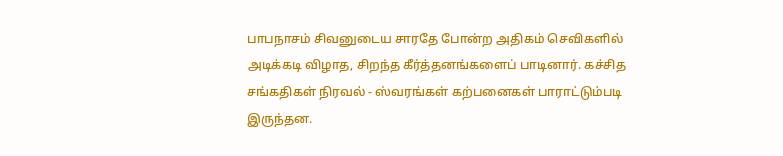பாபநாசம் சிவனுடைய சாரதே போன்ற அதிகம் செவிகளில் அடிக்கடி விழாத, சிறந்த கீர்த்தனங்களைப் பாடினார். கச்சித சங்கதிகள் நிரவல் - ஸ்வரங்கள் கற்பனைகள் பாராட்டும்படி இருந்தன.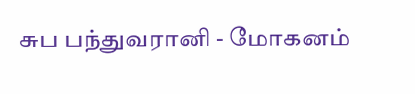சுப பந்துவரானி - மோகனம்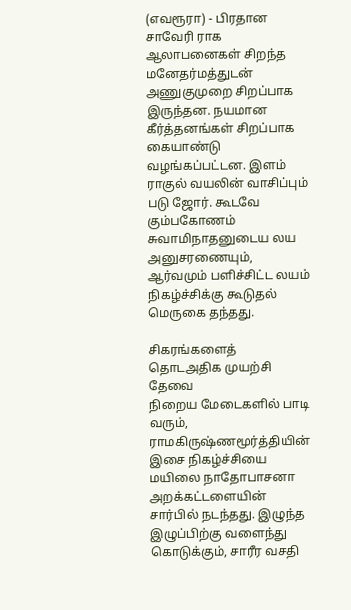(எவரூரா) - பிரதான சாவேரி ராக ஆலாபனைகள் சிறந்த மனேதர்மத்துடன் அணுகுமுறை சிறப்பாக இருந்தன. நயமான கீர்த்தனங்கள் சிறப்பாக கையாண்டு வழங்கப்பட்டன. இளம் ராகுல் வயலின் வாசிப்பும் படு ஜோர். கூடவே கும்பகோணம் சுவாமிநாதனுடைய லய அனுசரணையும், ஆர்வமும் பளிச்சிட்ட லயம் நிகழ்ச்சிக்கு கூடுதல் மெருகை தந்தது.

சிகரங்களைத் தொடஅதிக முயற்சி தேவை
நிறைய மேடைகளில் பாடி வரும், ராமகிருஷ்ணமூர்த்தியின் இசை நிகழ்ச்சியை மயிலை நாதோபாசனா அறக்கட்டளையின் சார்பில் நடந்தது. இழுந்த இழுப்பிற்கு வளைந்து கொடுக்கும், சாரீர வசதி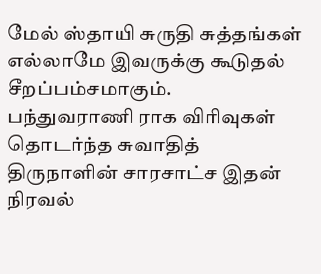மேல் ஸ்தாயி சுருதி சுத்தங்கள் எல்லாமே இவருக்கு கூடுதல் சீறப்பம்சமாகும்.
பந்துவராணி ராக விரிவுகள் தொடர்ந்த சுவாதித் திருநாளின் சாரசாட்ச இதன் நிரவல்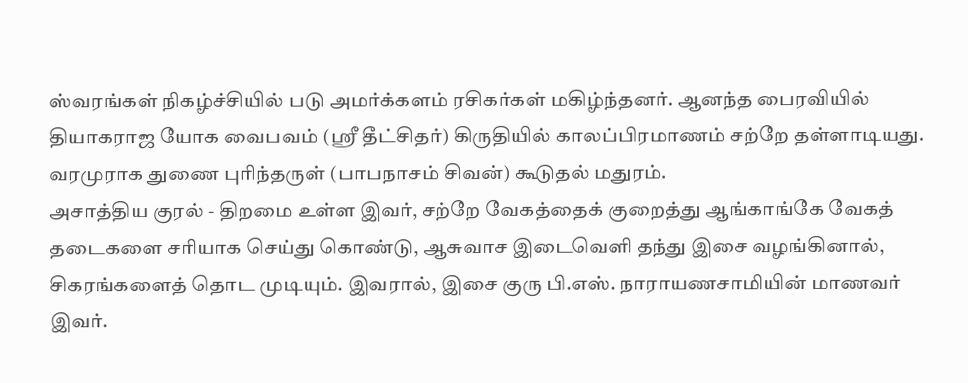ஸ்வரங்கள் நிகழ்ச்சியில் படு அமர்க்களம் ரசிகர்கள் மகிழ்ந்தனர். ஆனந்த பைரவியில் தியாகராஜ யோக வைபவம் (ஸ்ரீ தீட்சிதர்) கிருதியில் காலப்பிரமாணம் சற்றே தள்ளாடியது. வரமுராக துணை புரிந்தருள் (பாபநாசம் சிவன்) கூடுதல் மதுரம்.
அசாத்திய குரல் - திறமை உள்ள இவர், சற்றே வேகத்தைக் குறைத்து ஆங்காங்கே வேகத் தடைகளை சரியாக செய்து கொண்டு, ஆசுவாச இடைவெளி தந்து இசை வழங்கினால், சிகரங்களைத் தொட முடியும். இவரால், இசை குரு பி.எஸ். நாராயணசாமியின் மாணவர் இவர்.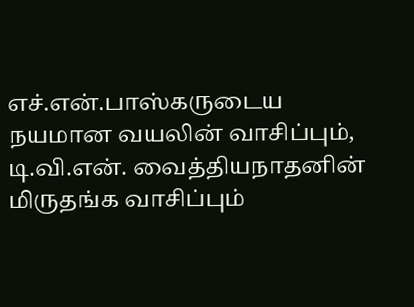எச்.என்.பாஸ்கருடைய நயமான வயலின் வாசிப்பும், டி.வி.என். வைத்தியநாதனின் மிருதங்க வாசிப்பும்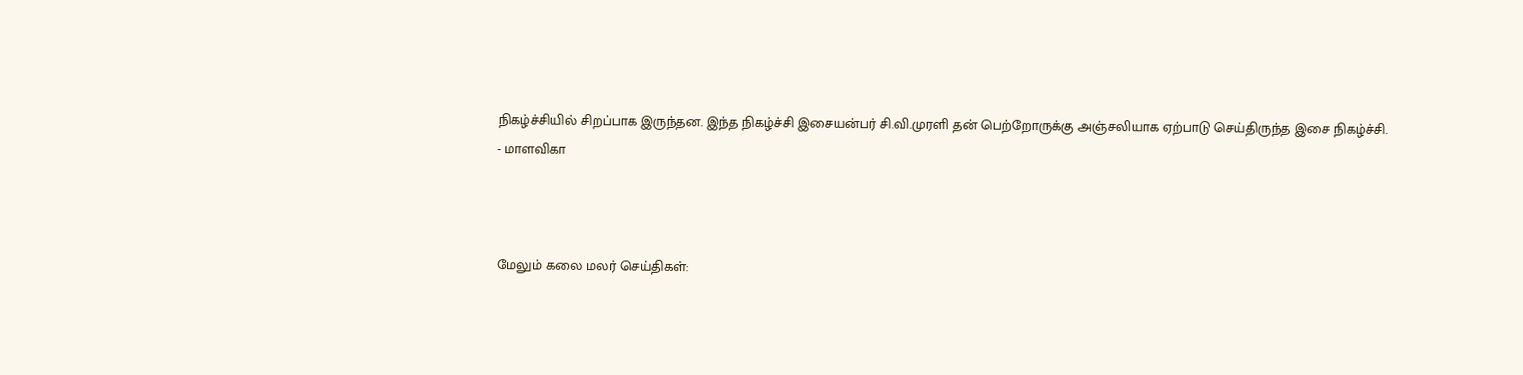நிகழ்ச்சியில் சிறப்பாக இருந்தன. இந்த நிகழ்ச்சி இசையன்பர் சி.வி.முரளி தன் பெற்றோருக்கு அஞ்சலியாக ஏற்பாடு செய்திருந்த இசை நிகழ்ச்சி.
- மாளவிகா



மேலும் கலை மலர் செய்திகள்: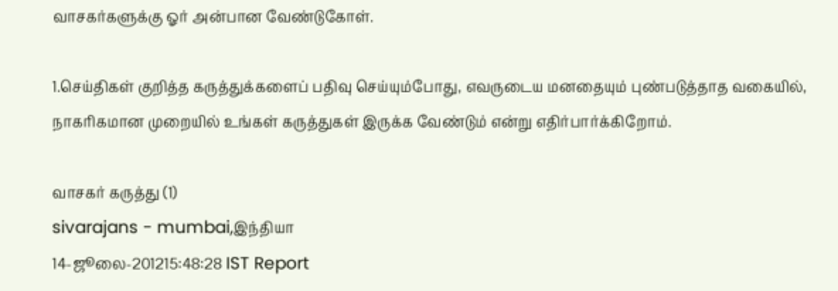வாசகர்களுக்கு ஓர் அன்பான வேண்டுகோள்.

1.செய்திகள் குறித்த கருத்துக்களைப் பதிவு செய்யும்போது, எவருடைய மனதையும் புண்படுத்தாத வகையில், நாகரிகமான முறையில் உங்கள் கருத்துகள் இருக்க வேண்டும் என்று எதிர்பார்க்கிறோம்.

வாசகர் கருத்து (1)
sivarajans - mumbai,இந்தியா
14-ஜூலை-201215:48:28 IST Report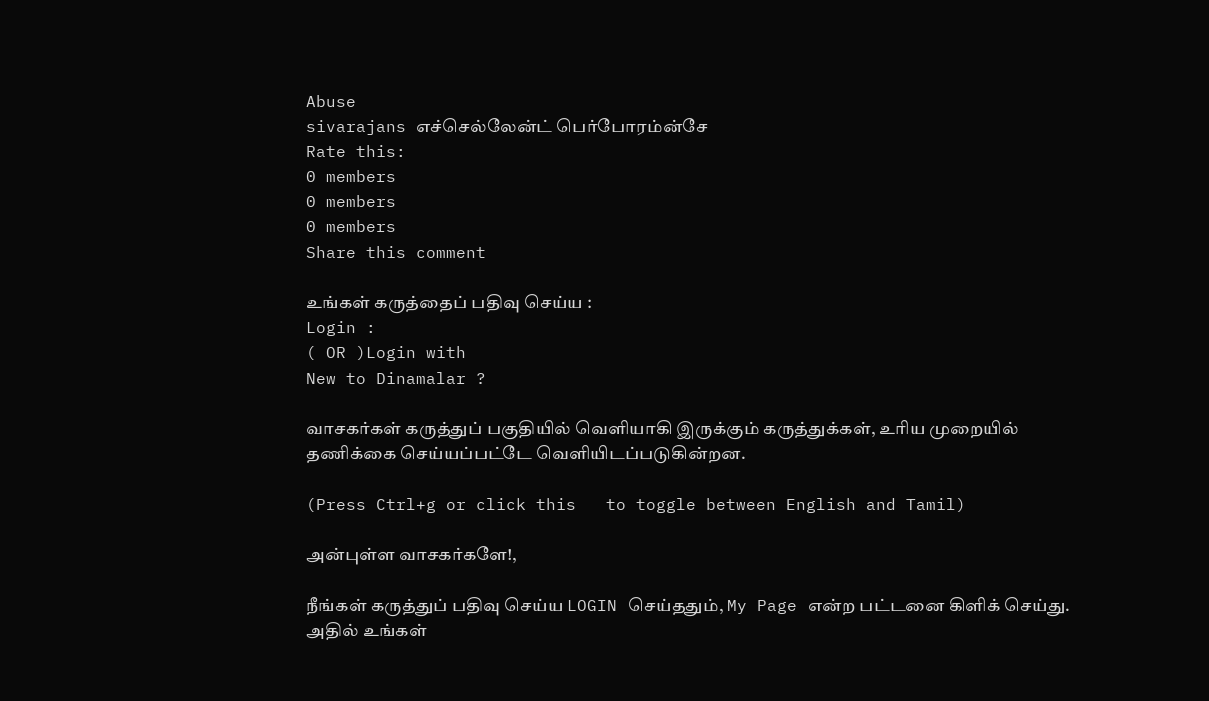Abuse
sivarajans எச்செல்லேன்ட் பெர்போரம்ன்சே
Rate this:
0 members
0 members
0 members
Share this comment

உங்கள் கருத்தைப் பதிவு செய்ய :
Login :
( OR )Login with
New to Dinamalar ?

வாசகர்கள் கருத்துப் பகுதியில் வெளியாகி இருக்கும் கருத்துக்கள், உரிய முறையில் தணிக்கை செய்யப்பட்டே வெளியி‌டப்படுகின்றன.

(Press Ctrl+g or click this   to toggle between English and Tamil)

அன்புள்ள வாசகர்களே!,

நீங்கள் கருத்துப் பதிவு செய்ய LOGIN செய்ததும், My Page என்ற பட்டனை கிளிக் செய்து. அதில் உங்கள்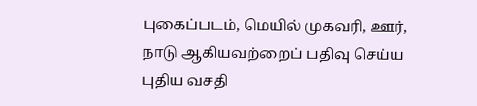புகைப்படம், மெயில் முகவரி, ஊர், நாடு ஆகியவற்றைப் பதிவு செய்ய புதிய வசதி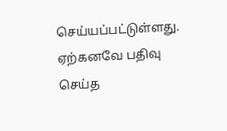செய்யப்பட்டுள்ளது. ஏற்கனவே பதிவு செய்த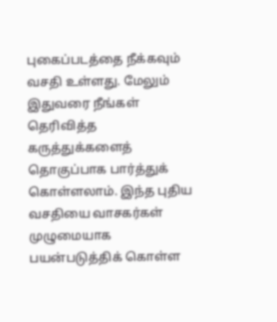புகைப்படத்தை நீக்கவும் வசதி உள்ளது. மேலும் இதுவரை நீங்கள் தெரிவித்த கருத்துக்களைத் தொகுப்பாக பார்த்துக் கொள்ளலாம். இந்த புதிய வசதியை வாசகர்கள் முழுமையாக பயன்படுத்திக் கொள்ள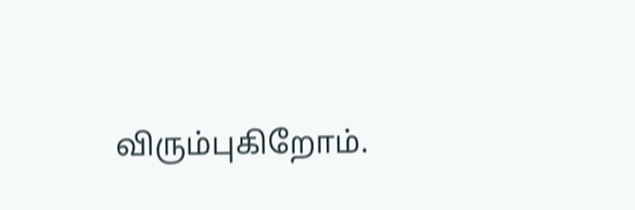விரும்புகிறோம்.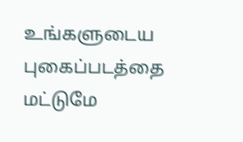உங்களுடைய புகைப்படத்தை மட்டுமே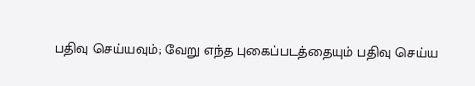பதிவு செய்யவும்; வேறு எந்த புகைப்படத்தையும் பதிவு செய்ய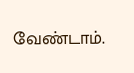வேண்டாம்.